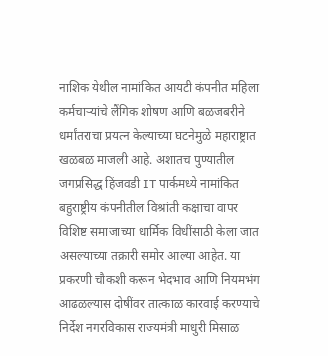नाशिक येथील नामांकित आयटी कंपनीत महिला कर्मचाऱ्यांचे लैंगिक शोषण आणि बळजबरीने धर्मांतराचा प्रयत्न केल्याच्या घटनेमुळे महाराष्ट्रात खळबळ माजली आहे. अशातच पुण्यातील जगप्रसिद्ध हिंजवडी IT पार्कमध्ये नामांकित बहुराष्ट्रीय कंपनीतील विश्रांती कक्षाचा वापर विशिष्ट समाजाच्या धार्मिक विधींसाठी केला जात असल्याच्या तक्रारी समोर आल्या आहेत. या प्रकरणी चौकशी करून भेदभाव आणि नियमभंग आढळल्यास दोषींवर तात्काळ कारवाई करण्याचे निर्देश नगरविकास राज्यमंत्री माधुरी मिसाळ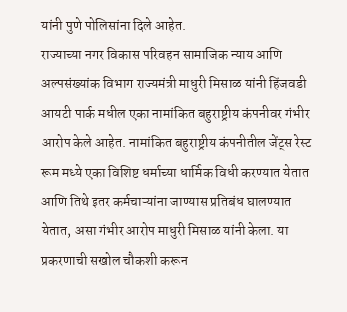यांनी पुणे पोलिसांना दिले आहेत.
राज्याच्या नगर विकास परिवहन सामाजिक न्याय आणि अल्पसंख्यांक विभाग राज्यमंत्री माधुरी मिसाळ यांनी हिंजवडी आयटी पार्क मधील एका नामांकित बहुराष्ट्रीय कंपनीवर गंभीर आरोप केले आहेत. नामांकित बहुराष्ट्रीय कंपनीतील जेंट्स रेस्ट रूम मध्ये एका विशिष्ट धर्माच्या धार्मिक विधी करण्यात येतात आणि तिथे इतर कर्मचाऱ्यांना जाण्यास प्रतिबंध घालण्यात येतात, असा गंभीर आरोप माधुरी मिसाळ यांनी केला. या प्रकरणाची सखोल चौकशी करून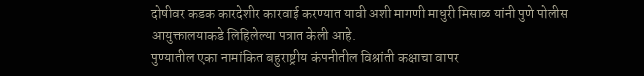दोषीवर कडक कारदेशीर कारवाई करण्यात यावी अशी मागणी माधुरी मिसाळ यांनी पुणे पोलीस आयुक्तालयाकडे लिहिलेल्या पत्रात केली आहे.
पुण्यातील एका नामांकित बहुराष्ट्रीय कंपनीतील विश्रांती कक्षाचा वापर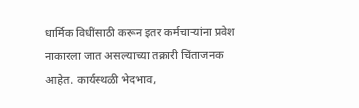धार्मिक विधींसाठी करून इतर कर्मचाऱ्यांना प्रवेश नाकारला जात असल्याच्या तक्रारी चिंताजनक आहेत. कार्यस्थळी भेदभाव,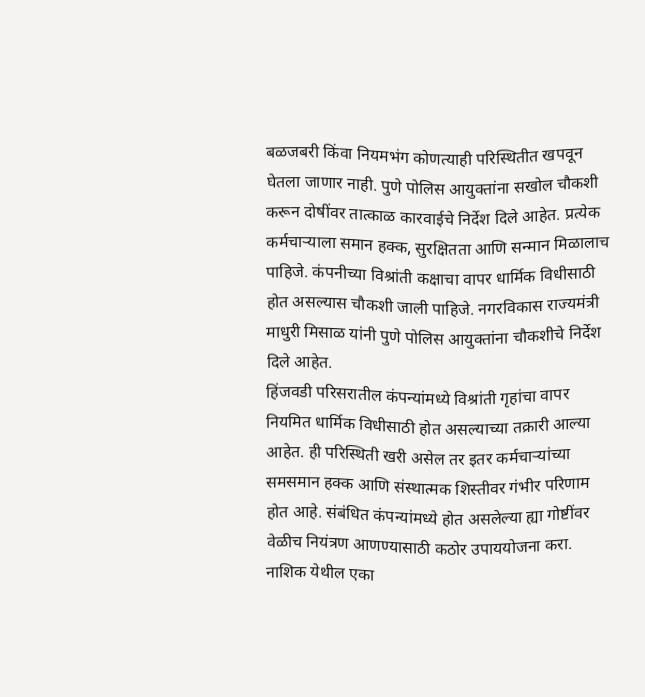बळजबरी किंवा नियमभंग कोणत्याही परिस्थितीत खपवून घेतला जाणार नाही. पुणे पोलिस आयुक्तांना सखोल चौकशी करून दोषींवर तात्काळ कारवाईचे निर्देश दिले आहेत. प्रत्येक कर्मचाऱ्याला समान हक्क, सुरक्षितता आणि सन्मान मिळालाच पाहिजे. कंपनीच्या विश्रांती कक्षाचा वापर धार्मिक विधीसाठी होत असल्यास चौकशी जाली पाहिजे. नगरविकास राज्यमंत्री माधुरी मिसाळ यांनी पुणे पोलिस आयुक्तांना चौकशीचे निर्देश दिले आहेत.
हिंजवडी परिसरातील कंपन्यांमध्ये विश्रांती गृहांचा वापर नियमित धार्मिक विधीसाठी होत असल्याच्या तक्रारी आल्या आहेत. ही परिस्थिती खरी असेल तर इतर कर्मचाऱ्यांच्या समसमान हक्क आणि संस्थात्मक शिस्तीवर गंभीर परिणाम होत आहे. संबंधित कंपन्यांमध्ये होत असलेल्या ह्या गोष्टींवर वेळीच नियंत्रण आणण्यासाठी कठोर उपाययोजना करा. नाशिक येथील एका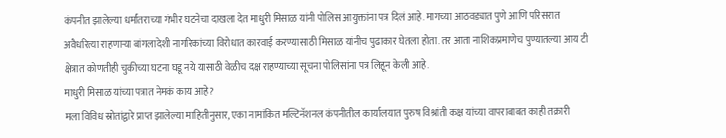कंपनीत झालेल्या धर्मांतराच्या गंभीर घटनेचा दाखला देत माधुरी मिसाळ यांनी पोलिस आयुक्तांना पत्र दिलं आहे. मागच्या आठवड्यात पुणे आणि परिसरात अवैधरित्या राहणाऱ्या बांगलादेशी नागरिकांच्या विरोधात कारवाई करण्यासाठी मिसाळ यांनीच पुढाकार घेतला होता. तर आता नाशिकप्रमाणेच पुण्यातल्या आय टी क्षेत्रात कोणतीही चुकीच्या घटना घडू नये यासाठी वेळीच दक्ष राहण्याच्या सूचना पोलिसांना पत्र लिहून केली आहे.
माधुरी मिसाळ यांच्या पत्रात नेमकं काय आहे?
मला विविध स्रोतांद्वारे प्राप्त झालेल्या माहितीनुसार, एका नामांकित मल्टिनॅशनल कंपनीतील कार्यालयात पुरुष विश्रांती कक्ष यांच्या वापराबाबत काही तक्रारी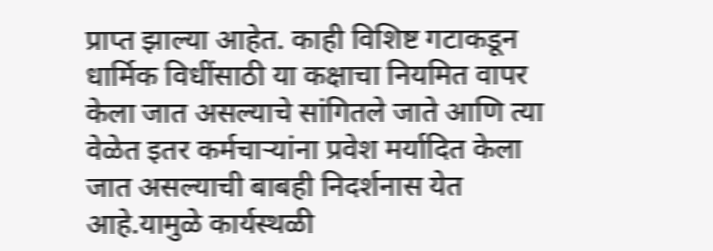प्राप्त झाल्या आहेत. काही विशिष्ट गटाकडून धार्मिक विधींसाठी या कक्षाचा नियमित वापर केला जात असल्याचे सांगितले जाते आणि त्या वेळेत इतर कर्मचाऱ्यांना प्रवेश मर्यादित केला जात असल्याची बाबही निदर्शनास येत आहे.यामुळे कार्यस्थळी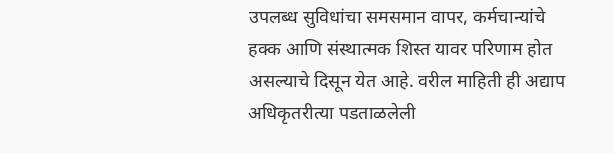उपलब्ध सुविधांचा समसमान वापर, कर्मचान्यांचे हक्क आणि संस्थात्मक शिस्त यावर परिणाम होत असल्याचे दिसून येत आहे. वरील माहिती ही अद्याप अधिकृतरीत्या पडताळलेली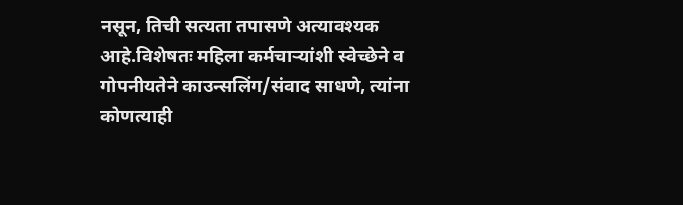नसून, तिची सत्यता तपासणे अत्यावश्यक आहे.विशेषतः महिला कर्मचाऱ्यांशी स्वेच्छेने व गोपनीयतेने काउन्सलिंग/संवाद साधणे, त्यांना कोणत्याही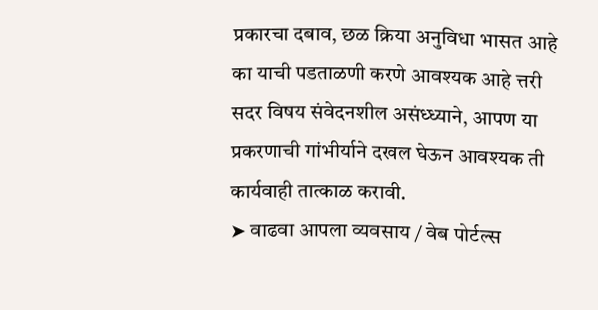प्रकारचा दबाव, छळ क्रिया अनुविधा भासत आहे का याची पडताळणी करणे आवश्यक आहे त्तरी सदर विषय संवेदनशील असंध्ध्याने, आपण या प्रकरणाची गांभीर्याने दखल घेऊन आवश्यक ती कार्यवाही तात्काळ करावी.
➤ वाढवा आपला व्यवसाय / वेब पोर्टल्स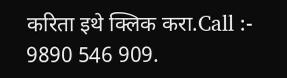करिता इथे क्लिक करा.Call :- 9890 546 909.